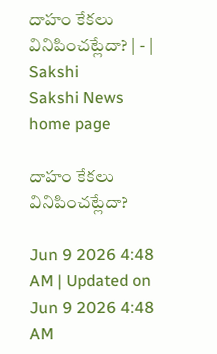దాహం కేకలు వినిపించట్లేదా? | - | Sakshi
Sakshi News home page

దాహం కేకలు వినిపించట్లేదా?

Jun 9 2026 4:48 AM | Updated on Jun 9 2026 4:48 AM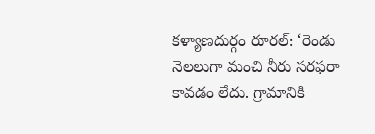కళ్యాణదుర్గం రూరల్‌: ‘రెండు నెలలుగా మంచి నీరు సరఫరా కావడం లేదు. గ్రామానికి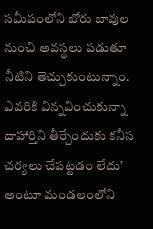సమీపంలోని బోరు బావుల నుంచి అవస్థలు పడుతూ నీటిని తెచ్చుకుంటున్నాం. ఎవరికి విన్నవించుకున్నా దాహార్తిని తీర్చేందుకు కనీస చర్యలు చేపట్టడం లేదు’ అంటూ మండలంలోని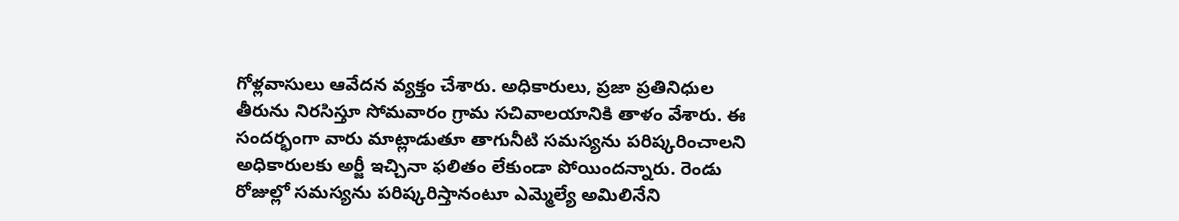గోళ్లవాసులు ఆవేదన వ్యక్తం చేశారు. అధికారులు, ప్రజా ప్రతినిధుల తీరును నిరసిస్తూ సోమవారం గ్రామ సచివాలయానికి తాళం వేశారు. ఈ సందర్భంగా వారు మాట్లాడుతూ తాగునీటి సమస్యను పరిష్కరించాలని అధికారులకు అర్జీ ఇచ్చినా ఫలితం లేకుండా పోయిందన్నారు. రెండు రోజుల్లో సమస్యను పరిష్కరిస్తానంటూ ఎమ్మెల్యే అమిలినేని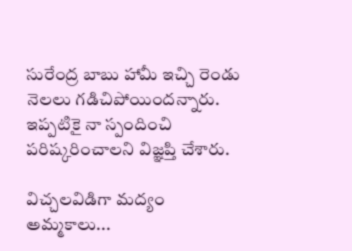సురేంద్ర బాబు హామీ ఇచ్చి రెండు నెలలు గడిచిపోయిందన్నారు. ఇప్పటికై నా స్పందించి పరిష్కరించాలని విజ్ఞప్తి చేశారు.

విచ్చలవిడిగా మద్యం అమ్మకాలు...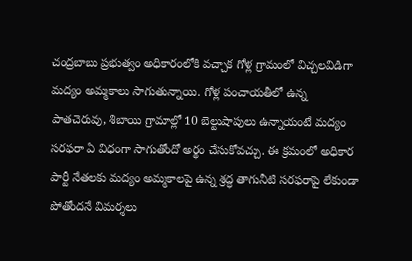చంద్రబాబు ప్రభుత్వం అధికారంలోకి వచ్చాక గోళ్ల గ్రామంలో విచ్చలవిడిగా మద్యం అమ్మకాలు సాగుతున్నాయి. గోళ్ల పంచాయతీలో ఉన్న పాతచెరువు, శిబాయి గ్రామాల్లో 10 బెల్టుషాపులు ఉన్నాయంటే మద్యం సరఫరా ఏ విధంగా సాగుతోందో అర్థం చేసుకోవచ్చు. ఈ క్రమంలో అధికార పార్టీ నేతలకు మద్యం అమ్మకాలపై ఉన్న శ్రద్ధ తాగునీటి సరఫరాపై లేకుండా పోతోందనే విమర్శలు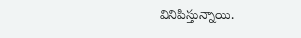వినిపిస్తున్నాయి.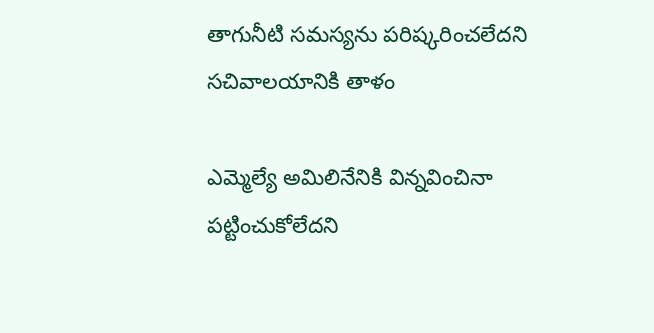తాగునీటి సమస్యను పరిష్కరించలేదని సచివాలయానికి తాళం

ఎమ్మెల్యే అమిలినేనికి విన్నవించినా పట్టించుకోలేదని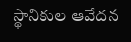స్థానికుల ఆవేదన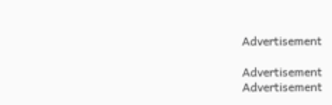Advertisement

Advertisement
Advertisement